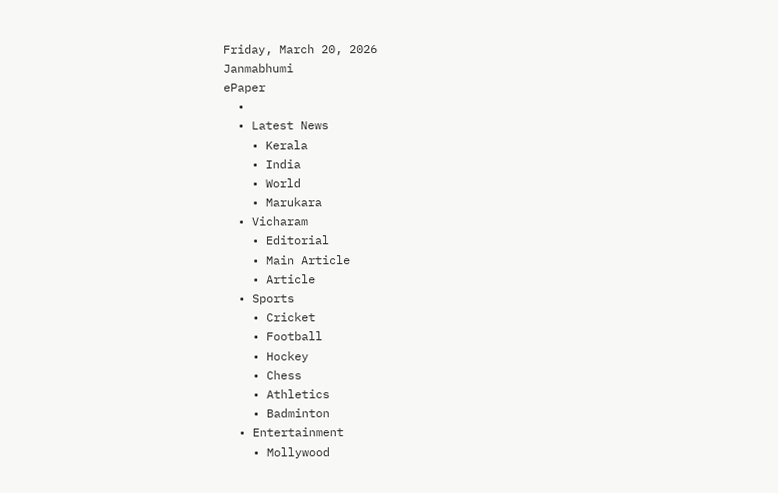Friday, March 20, 2026
Janmabhumi
ePaper
  •
  • Latest News
    • Kerala
    • India
    • World
    • Marukara
  • Vicharam
    • Editorial
    • Main Article
    • Article
  • Sports
    • Cricket
    • Football
    • Hockey
    • Chess
    • Athletics
    • Badminton
  • Entertainment
    • Mollywood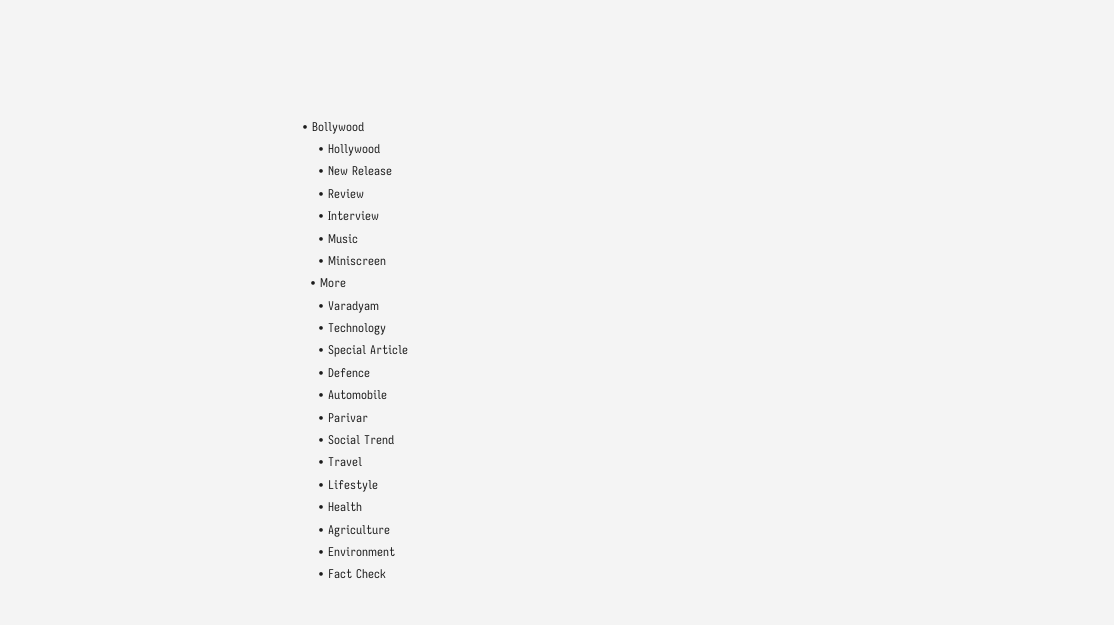• Bollywood
    • Hollywood
    • New Release
    • Review
    • Interview
    • Music
    • Miniscreen
  • More
    • Varadyam
    • Technology
    • Special Article
    • Defence
    • Automobile
    • Parivar
    • Social Trend
    • Travel
    • Lifestyle
    • Health
    • Agriculture
    • Environment
    • Fact Check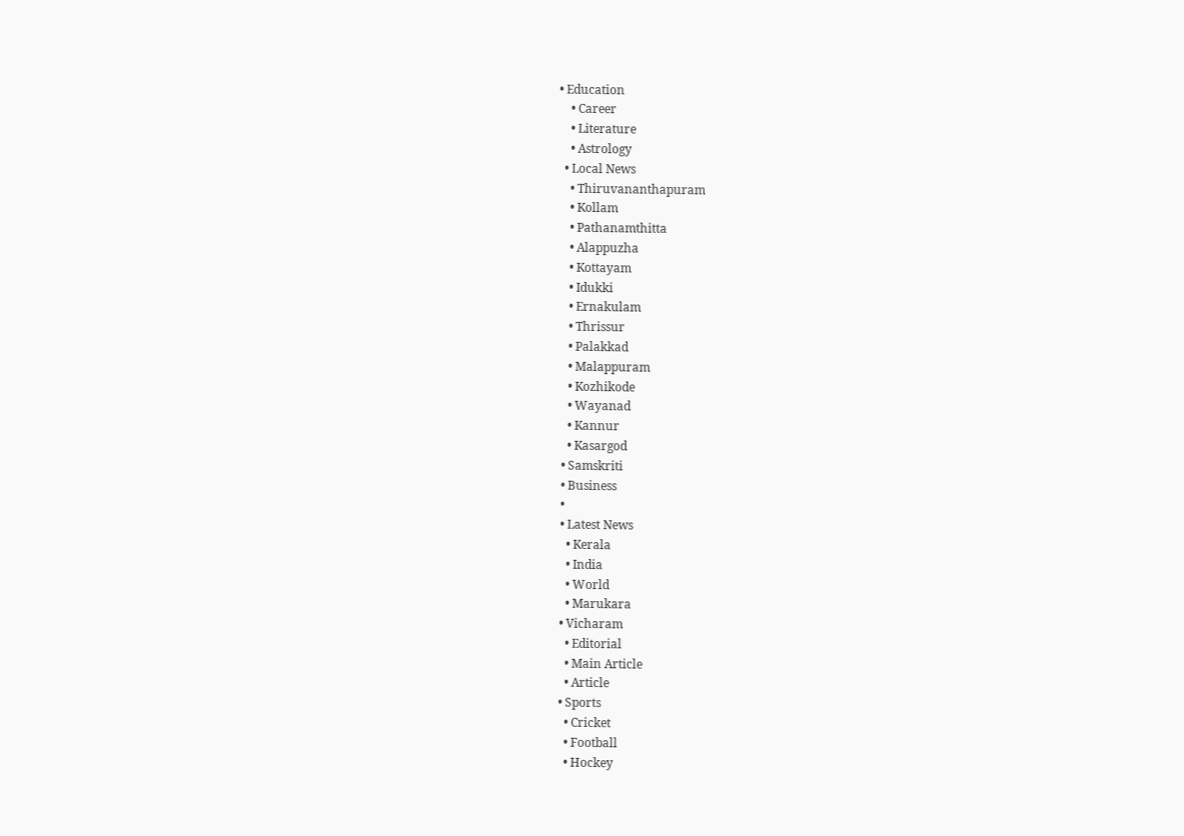• Education
    • Career
    • Literature
    • Astrology
  • Local News
    • Thiruvananthapuram
    • Kollam
    • Pathanamthitta
    • Alappuzha
    • Kottayam
    • Idukki
    • Ernakulam
    • Thrissur
    • Palakkad
    • Malappuram
    • Kozhikode
    • Wayanad
    • Kannur
    • Kasargod
  • Samskriti
  • Business
  •
  • Latest News
    • Kerala
    • India
    • World
    • Marukara
  • Vicharam
    • Editorial
    • Main Article
    • Article
  • Sports
    • Cricket
    • Football
    • Hockey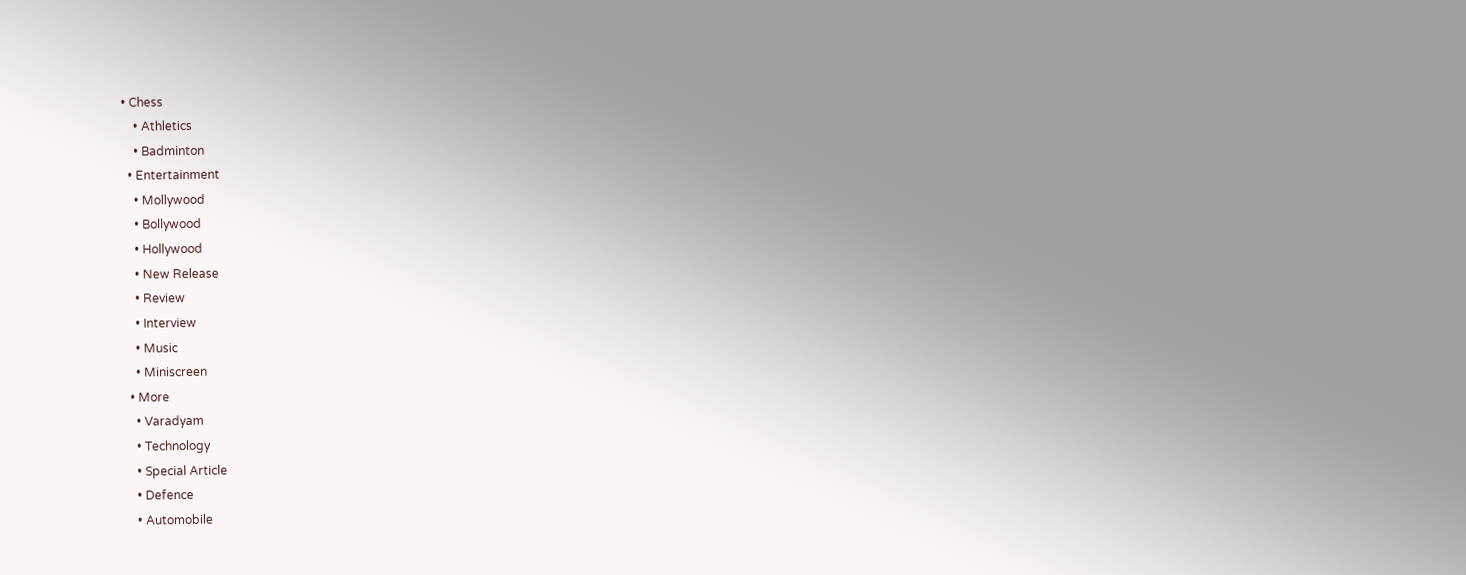• Chess
    • Athletics
    • Badminton
  • Entertainment
    • Mollywood
    • Bollywood
    • Hollywood
    • New Release
    • Review
    • Interview
    • Music
    • Miniscreen
  • More
    • Varadyam
    • Technology
    • Special Article
    • Defence
    • Automobile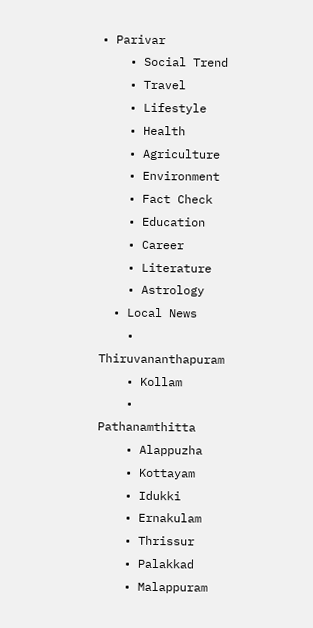• Parivar
    • Social Trend
    • Travel
    • Lifestyle
    • Health
    • Agriculture
    • Environment
    • Fact Check
    • Education
    • Career
    • Literature
    • Astrology
  • Local News
    • Thiruvananthapuram
    • Kollam
    • Pathanamthitta
    • Alappuzha
    • Kottayam
    • Idukki
    • Ernakulam
    • Thrissur
    • Palakkad
    • Malappuram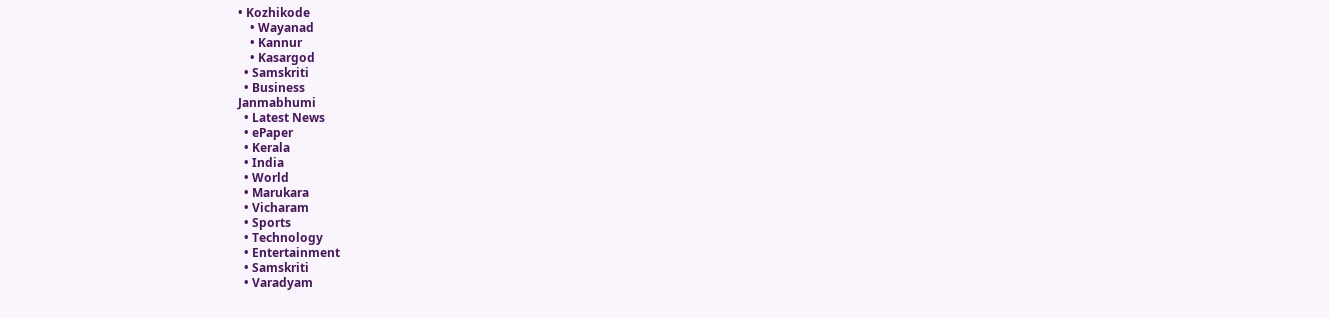• Kozhikode
    • Wayanad
    • Kannur
    • Kasargod
  • Samskriti
  • Business
Janmabhumi
  • Latest News
  • ePaper
  • Kerala
  • India
  • World
  • Marukara
  • Vicharam
  • Sports
  • Technology
  • Entertainment
  • Samskriti
  • Varadyam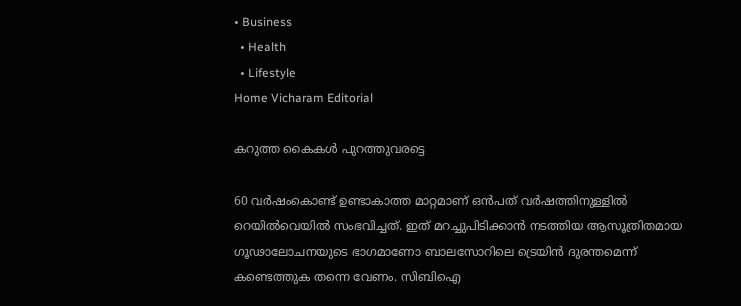• Business
  • Health
  • Lifestyle
Home Vicharam Editorial

കറുത്ത കൈകള്‍ പുറത്തുവരട്ടെ

60 വര്‍ഷംകൊണ്ട് ഉണ്ടാകാത്ത മാറ്റമാണ് ഒന്‍പത് വര്‍ഷത്തിനുള്ളില്‍ റെയില്‍വെയില്‍ സംഭവിച്ചത്. ഇത് മറച്ചുപിടിക്കാന്‍ നടത്തിയ ആസൂത്രിതമായ ഗൂഢാലോചനയുടെ ഭാഗമാണോ ബാലസോറിലെ ട്രെയിന്‍ ദുരന്തമെന്ന് കണ്ടെത്തുക തന്നെ വേണം. സിബിഐ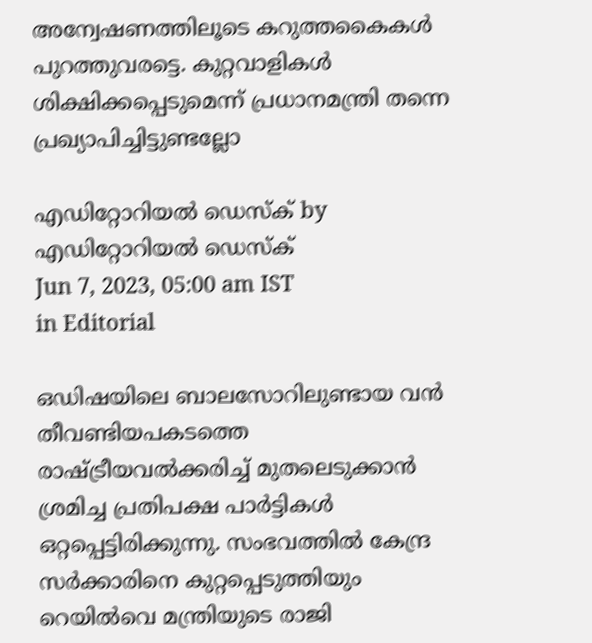അന്വേഷണത്തിലൂടെ കറുത്തകൈകള്‍ പുറത്തുവരട്ടെ. കുറ്റവാളികള്‍ ശിക്ഷിക്കപ്പെടുമെന്ന് പ്രധാനമന്ത്രി തന്നെ പ്രഖ്യാപിച്ചിട്ടുണ്ടല്ലോ

എഡിറ്റോറിയൽ ഡെസ്ക് by എഡിറ്റോറിയൽ ഡെസ്ക്
Jun 7, 2023, 05:00 am IST
in Editorial

ഒഡിഷയിലെ ബാലസോറിലുണ്ടായ വന്‍ തീവണ്ടിയപകടത്തെ രാഷ്‌ട്രീയവല്‍ക്കരിച്ച് മുതലെടുക്കാന്‍ ശ്രമിച്ച പ്രതിപക്ഷ പാര്‍ട്ടികള്‍ ഒറ്റപ്പെട്ടിരിക്കുന്നു. സംഭവത്തില്‍ കേന്ദ്ര സര്‍ക്കാരിനെ കുറ്റപ്പെടുത്തിയും റെയില്‍വെ മന്ത്രിയുടെ രാജി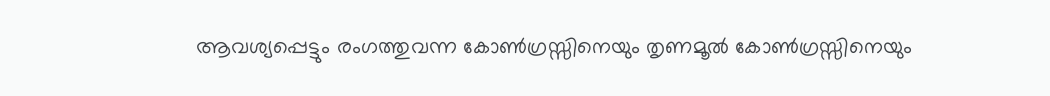ആവശ്യപ്പെട്ടും രംഗത്തുവന്ന കോണ്‍ഗ്രസ്സിനെയും തൃണമൂല്‍ കോണ്‍ഗ്രസ്സിനെയും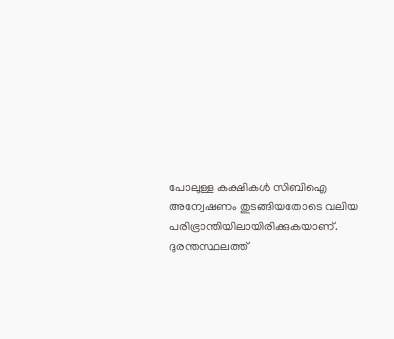പോലുള്ള കക്ഷികള്‍ സിബിഐ അന്വേഷണം തുടങ്ങിയതോടെ വലിയ പരിഭ്രാന്തിയിലായിരിക്കുകയാണ്. ദുരന്തസ്ഥലത്ത്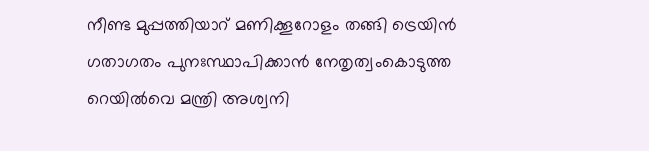നീണ്ട മുപ്പത്തിയാറ് മണിക്കൂറോളം തങ്ങി ട്രെയിന്‍ ഗതാഗതം പുനഃസ്ഥാപിക്കാന്‍ നേതൃത്വംകൊടുത്ത റെയില്‍വെ മന്ത്രി അശ്വനി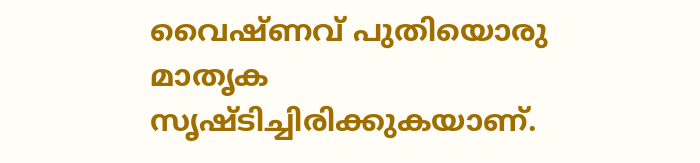വൈഷ്ണവ് പുതിയൊരു മാതൃക സൃഷ്ടിച്ചിരിക്കുകയാണ്.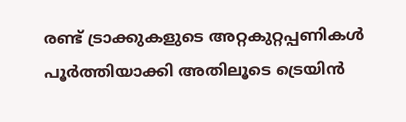രണ്ട് ട്രാക്കുകളുടെ അറ്റകുറ്റപ്പണികള്‍ പൂര്‍ത്തിയാക്കി അതിലൂടെ ട്രെയിന്‍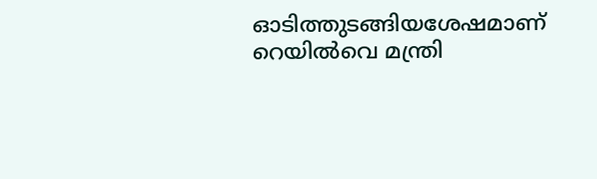ഓടിത്തുടങ്ങിയശേഷമാണ് റെയില്‍വെ മന്ത്രി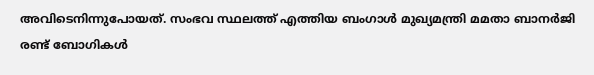അവിടെനിന്നുപോയത്. സംഭവ സ്ഥലത്ത് എത്തിയ ബംഗാള്‍ മുഖ്യമന്ത്രി മമതാ ബാനര്‍ജി രണ്ട് ബോഗികള്‍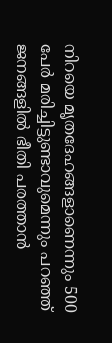നിറയെ മൃതദേഹങ്ങളാണെന്നും 500 പേര്‍ മരിച്ചിട്ടുണ്ടാവുമെന്നും പറഞ്ഞ് ജനങ്ങളില്‍ ഭീതി പരത്താന്‍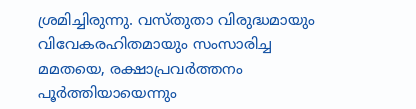ശ്രമിച്ചിരുന്നു. വസ്തുതാ വിരുദ്ധമായും വിവേകരഹിതമായും സംസാരിച്ച മമതയെ, രക്ഷാപ്രവര്‍ത്തനം പൂര്‍ത്തിയായെന്നും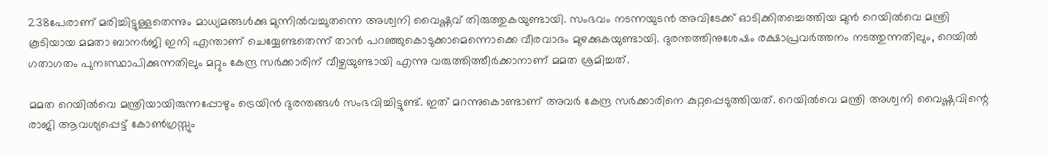238പേരാണ് മരിച്ചിട്ടുള്ളതെന്നും മാധ്യമങ്ങള്‍ക്കു മുന്നില്‍വച്ചുതന്നെ അശ്വനി വൈഷ്ണവ് തിരുത്തുകയുണ്ടായി. സംഭവം നടന്നയുടന്‍ അവിടേക്ക് ഓടിക്കിതച്ചെത്തിയ മുന്‍ റെയില്‍വെ മന്ത്രി കൂടിയായ മമതാ ബാനര്‍ജി ഇനി എന്താണ് ചെയ്യേണ്ടതെന്ന് താന്‍ പറഞ്ഞുകൊടുക്കാമെന്നൊക്കെ വീരവാദം മുഴക്കുകയുണ്ടായി. ദുരന്തത്തിനുശേഷം രക്ഷാപ്രവര്‍ത്തനം നടത്തുന്നതിലും, റെയില്‍ ഗതാഗതം പുനഃസ്ഥാപിക്കുന്നതിലും മറ്റും കേന്ദ്ര സര്‍ക്കാരിന് വീഴ്ചയുണ്ടായി എന്നു വരുത്തിത്തീര്‍ക്കാനാണ് മമത ശ്രമിച്ചത്.

മമത റെയില്‍വെ മന്ത്രിയായിരുന്നപ്പോഴും ട്രെയിന്‍ ദുരന്തങ്ങള്‍ സംഭവിച്ചിട്ടുണ്ട്. ഇത് മറന്നുകൊണ്ടാണ് അവര്‍ കേന്ദ്ര സര്‍ക്കാരിനെ കുറ്റപ്പെടുത്തിയത്. റെയില്‍വെ മന്ത്രി അശ്വനി വൈഷ്ണവിന്റെ രാജി ആവശ്യപ്പെട്ട് കോണ്‍ഗ്രസ്സും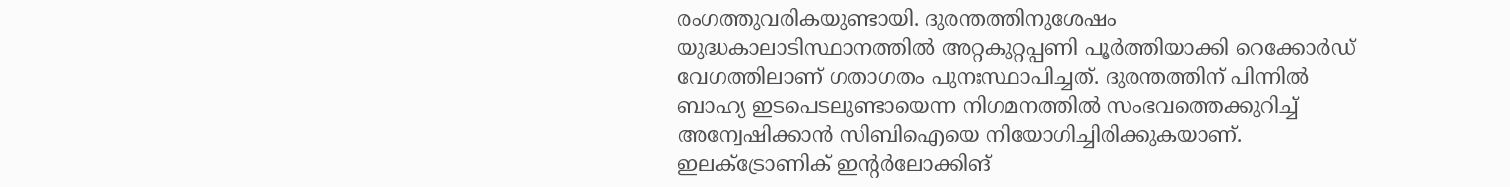രംഗത്തുവരികയുണ്ടായി. ദുരന്തത്തിനുശേഷം യുദ്ധകാലാടിസ്ഥാനത്തില്‍ അറ്റകുറ്റപ്പണി പൂര്‍ത്തിയാക്കി റെക്കോര്‍ഡ് വേഗത്തിലാണ് ഗതാഗതം പുനഃസ്ഥാപിച്ചത്. ദുരന്തത്തിന് പിന്നില്‍ ബാഹ്യ ഇടപെടലുണ്ടായെന്ന നിഗമനത്തില്‍ സംഭവത്തെക്കുറിച്ച് അന്വേഷിക്കാന്‍ സിബിഐയെ നിയോഗിച്ചിരിക്കുകയാണ്. ഇലക്‌ട്രോണിക് ഇന്റര്‍ലോക്കിങ്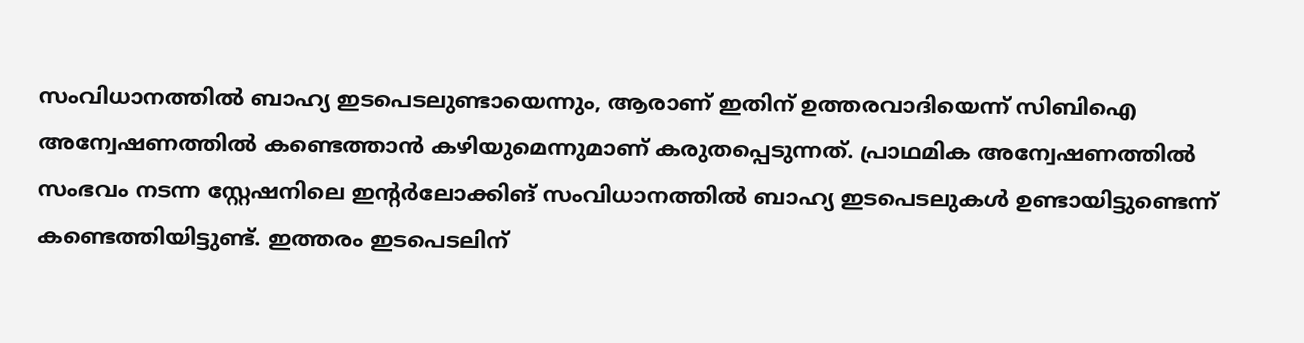സംവിധാനത്തില്‍ ബാഹ്യ ഇടപെടലുണ്ടായെന്നും, ആരാണ് ഇതിന് ഉത്തരവാദിയെന്ന് സിബിഐ അന്വേഷണത്തില്‍ കണ്ടെത്താന്‍ കഴിയുമെന്നുമാണ് കരുതപ്പെടുന്നത്. പ്രാഥമിക അന്വേഷണത്തില്‍ സംഭവം നടന്ന സ്റ്റേഷനിലെ ഇന്റര്‍ലോക്കിങ് സംവിധാനത്തില്‍ ബാഹ്യ ഇടപെടലുകള്‍ ഉണ്ടായിട്ടുണ്ടെന്ന് കണ്ടെത്തിയിട്ടുണ്ട്. ഇത്തരം ഇടപെടലിന്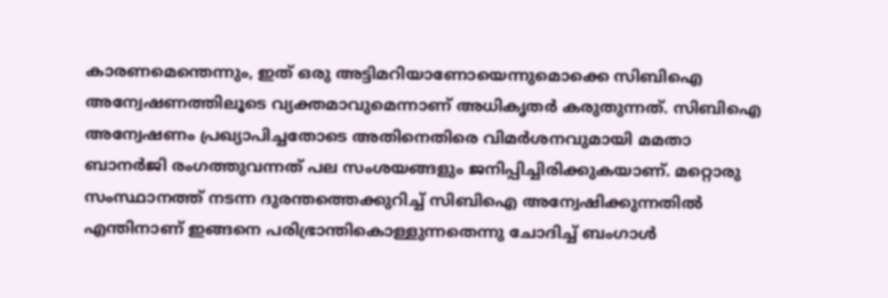കാരണമെന്തെന്നും, ഇത് ഒരു അട്ടിമറിയാണോയെന്നുമൊക്കെ സിബിഐ അന്വേഷണത്തിലൂടെ വ്യക്തമാവുമെന്നാണ് അധികൃതര്‍ കരുതുന്നത്. സിബിഐ അന്വേഷണം പ്രഖ്യാപിച്ചതോടെ അതിനെതിരെ വിമര്‍ശനവുമായി മമതാ ബാനര്‍ജി രംഗത്തുവന്നത് പല സംശയങ്ങളും ജനിപ്പിച്ചിരിക്കുകയാണ്. മറ്റൊരു സംസ്ഥാനത്ത് നടന്ന ദുരന്തത്തെക്കുറിച്ച് സിബിഐ അന്വേഷിക്കുന്നതില്‍ എന്തിനാണ് ഇങ്ങനെ പരിഭ്രാന്തികൊള്ളുന്നതെന്നു ചോദിച്ച് ബംഗാള്‍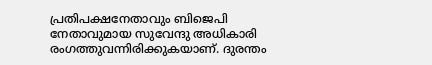പ്രതിപക്ഷനേതാവും ബിജെപി നേതാവുമായ സുവേന്ദു അധികാരി രംഗത്തുവന്നിരിക്കുകയാണ്. ദുരന്തം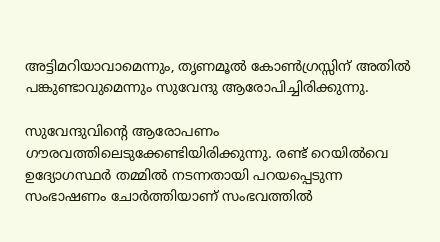അട്ടിമറിയാവാമെന്നും, തൃണമൂല്‍ കോണ്‍ഗ്രസ്സിന് അതില്‍ പങ്കുണ്ടാവുമെന്നും സുവേന്ദു ആരോപിച്ചിരിക്കുന്നു.

സുവേന്ദുവിന്റെ ആരോപണം ഗൗരവത്തിലെടുക്കേണ്ടിയിരിക്കുന്നു. രണ്ട് റെയില്‍വെ ഉദ്യോഗസ്ഥര്‍ തമ്മില്‍ നടന്നതായി പറയപ്പെടുന്ന സംഭാഷണം ചോര്‍ത്തിയാണ് സംഭവത്തില്‍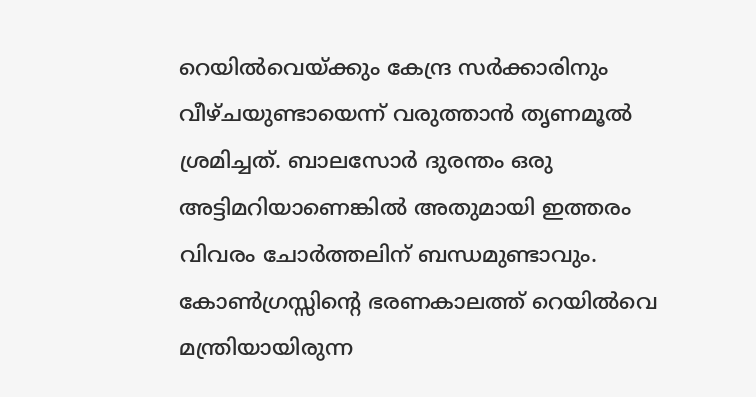റെയില്‍വെയ്‌ക്കും കേന്ദ്ര സര്‍ക്കാരിനും വീഴ്ചയുണ്ടായെന്ന് വരുത്താന്‍ തൃണമൂല്‍ ശ്രമിച്ചത്. ബാലസോര്‍ ദുരന്തം ഒരു അട്ടിമറിയാണെങ്കില്‍ അതുമായി ഇത്തരം വിവരം ചോര്‍ത്തലിന് ബന്ധമുണ്ടാവും. കോണ്‍ഗ്രസ്സിന്റെ ഭരണകാലത്ത് റെയില്‍വെ മന്ത്രിയായിരുന്ന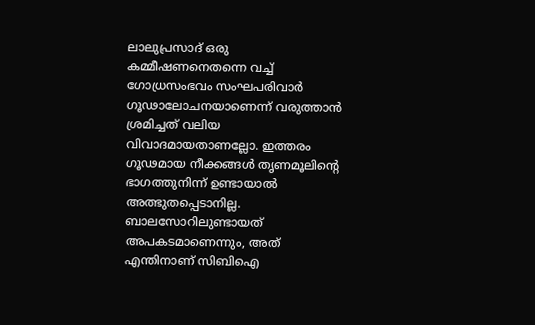ലാലുപ്രസാദ് ഒരു കമ്മീഷണനെതന്നെ വച്ച് ഗോധ്രസംഭവം സംഘപരിവാര്‍ ഗൂഢാലോചനയാണെന്ന് വരുത്താന്‍ ശ്രമിച്ചത് വലിയ വിവാദമായതാണല്ലോ. ഇത്തരം ഗൂഢമായ നീക്കങ്ങള്‍ തൃണമൂലിന്റെ ഭാഗത്തുനിന്ന് ഉണ്ടായാല്‍ അത്ഭുതപ്പെടാനില്ല. ബാലസോറിലുണ്ടായത് അപകടമാണെന്നും, അത് എന്തിനാണ് സിബിഐ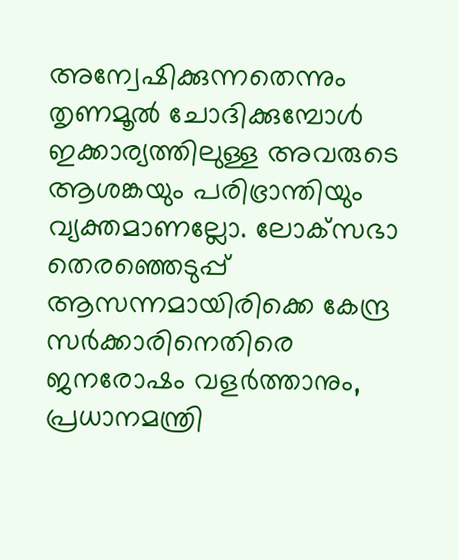അന്വേഷിക്കുന്നതെന്നും തൃണമൂല്‍ ചോദിക്കുമ്പോള്‍ ഇക്കാര്യത്തിലുള്ള അവരുടെ ആശങ്കയും പരിഭ്രാന്തിയും വ്യക്തമാണല്ലോ. ലോക്‌സഭാ തെരഞ്ഞെടുപ്പ് ആസന്നമായിരിക്കെ കേന്ദ്ര സര്‍ക്കാരിനെതിരെ ജനരോഷം വളര്‍ത്താനും, പ്രധാനമന്ത്രി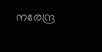നരേന്ദ്ര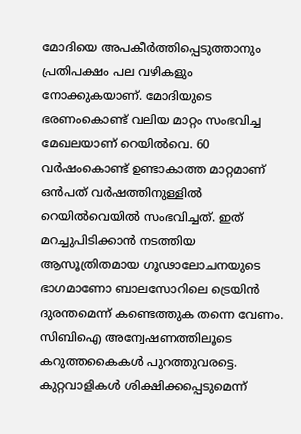മോദിയെ അപകീര്‍ത്തിപ്പെടുത്താനും പ്രതിപക്ഷം പല വഴികളും നോക്കുകയാണ്. മോദിയുടെ ഭരണംകൊണ്ട് വലിയ മാറ്റം സംഭവിച്ച മേഖലയാണ് റെയില്‍വെ. 60 വര്‍ഷംകൊണ്ട് ഉണ്ടാകാത്ത മാറ്റമാണ് ഒന്‍പത് വര്‍ഷത്തിനുള്ളില്‍ റെയില്‍വെയില്‍ സംഭവിച്ചത്. ഇത് മറച്ചുപിടിക്കാന്‍ നടത്തിയ ആസൂത്രിതമായ ഗൂഢാലോചനയുടെ ഭാഗമാണോ ബാലസോറിലെ ട്രെയിന്‍ ദുരന്തമെന്ന് കണ്ടെത്തുക തന്നെ വേണം. സിബിഐ അന്വേഷണത്തിലൂടെ കറുത്തകൈകള്‍ പുറത്തുവരട്ടെ. കുറ്റവാളികള്‍ ശിക്ഷിക്കപ്പെടുമെന്ന്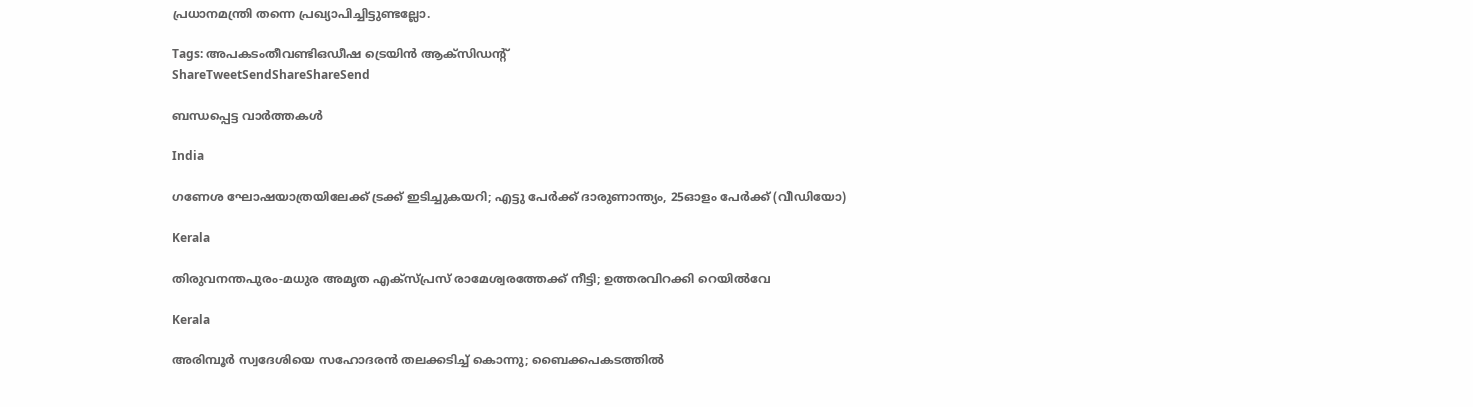പ്രധാനമന്ത്രി തന്നെ പ്രഖ്യാപിച്ചിട്ടുണ്ടല്ലോ.

Tags: അപകടംതീവണ്ടിഒഡീഷ ട്രെയിന്‍ ആക്സിഡന്‍റ്
ShareTweetSendShareShareSend

ബന്ധപ്പെട്ട വാര്‍ത്തകള്‍

India

ഗണേശ ഘോഷയാത്രയിലേക്ക് ട്രക്ക് ഇടിച്ചുകയറി; എട്ടു പേർക്ക് ദാരുണാന്ത്യം, 25ഓളം പേർക്ക് (വീഡിയോ)

Kerala

തിരുവനന്തപുരം-മധുര അമൃത എക്സ്പ്രസ് രാമേശ്വരത്തേക്ക് നീട്ടി; ഉത്തരവിറക്കി റെയില്‍വേ

Kerala

അരിമ്പൂർ സ്വദേശിയെ സഹോദരൻ തലക്കടിച്ച് കൊന്നു; ബൈക്കപകടത്തിൽ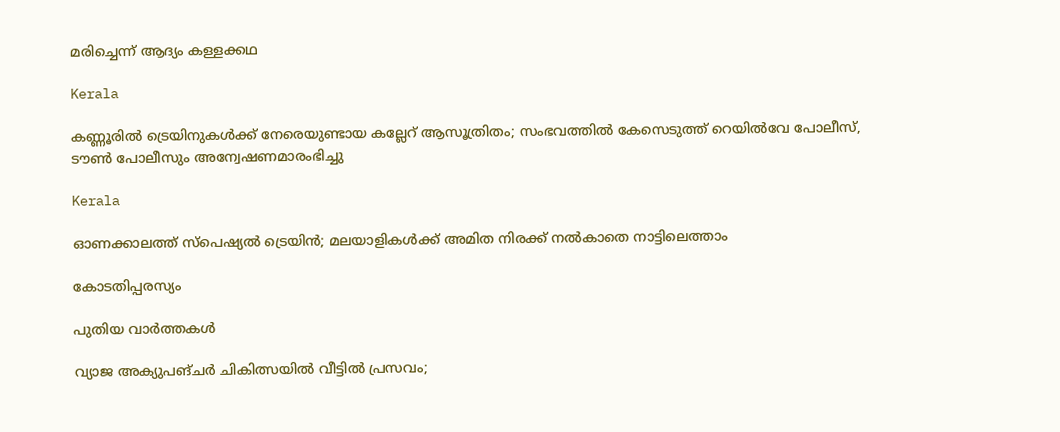മരിച്ചെന്ന് ആദ്യം കള്ളക്കഥ

Kerala

കണ്ണൂരില്‍ ട്രെയിനുകള്‍ക്ക് നേരെയുണ്ടായ കല്ലേറ് ആസൂത്രിതം; സംഭവത്തില്‍ കേസെടുത്ത് റെയിൽവേ പോലീസ്, ടൗണ്‍ പോലീസും അന്വേഷണമാരംഭിച്ചു

Kerala

ഓണക്കാലത്ത് സ്‌പെഷ്യല്‍ ട്രെയിന്‍; മലയാളികള്‍ക്ക് അമിത നിരക്ക് നല്‍കാതെ നാട്ടിലെത്താം

കോടതിപ്പരസ്യം

പുതിയ വാര്‍ത്തകള്‍

വ്യാജ അക്യുപങ്ചർ ചികിത്സയിൽ വീട്ടിൽ പ്രസവം;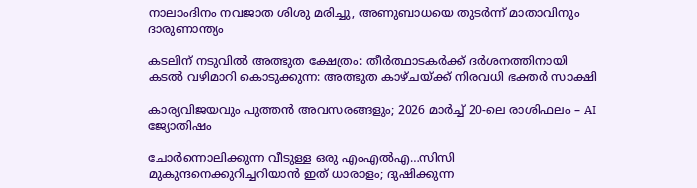നാലാംദിനം നവജാത ശിശു മരിച്ചു, അണുബാധയെ തുടർന്ന് മാതാവിനും ദാരുണാന്ത്യം

കടലിന് നടുവില്‍ അത്ഭുത ക്ഷേത്രം: തീര്‍ത്ഥാടകര്‍ക്ക് ദര്‍ശനത്തിനായി കടല്‍ വഴിമാറി കൊടുക്കുന്ന: അത്ഭുത കാഴ്ചയ്‌ക്ക് നിരവധി ഭക്തര്‍ സാക്ഷി

കാര്യവിജയവും പുത്തൻ അവസരങ്ങളും; 2026 മാർച്ച് 20-ലെ രാശിഫലം – AI ജ്യോതിഷം

ചോര്‍ന്നൊലിക്കുന്ന വീടുള്ള ഒരു എംഎല്‍എ…സിസി മുകുന്ദനെക്കുറിച്ചറിയാന്‍ ഇത് ധാരാളം; ദുഷിക്കുന്ന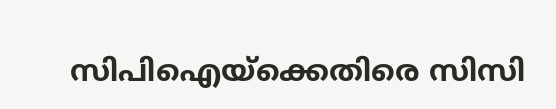സിപിഐയ്‌ക്കെതിരെ സിസി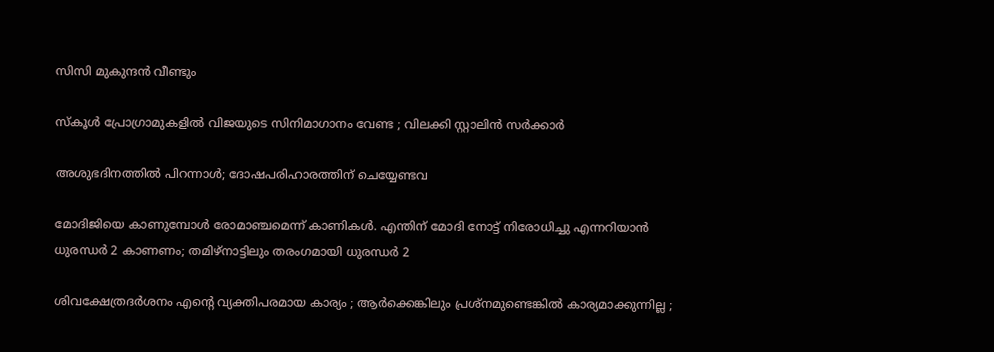സിസി മുകുന്ദന്‍ വീണ്ടും

സ്കൂൾ പ്രോഗ്രാമുകളിൽ വിജയുടെ സിനിമാഗാനം വേണ്ട ; വിലക്കി സ്റ്റാലിൻ സർക്കാർ

അശുഭദിനത്തിൽ പിറന്നാൾ; ദോഷപരിഹാരത്തിന് ചെയ്യേണ്ടവ

മോദിജിയെ കാണുമ്പോള്‍ രോമാഞ്ചമെന്ന് കാണികള്‍. എന്തിന് മോദി നോട്ട് നിരോധിച്ചു എന്നറിയാന്‍ ധുരന്ധര്‍ 2 കാണണം; തമിഴ്നാട്ടിലും തരംഗമായി ധുരന്ധര്‍ 2

ശിവക്ഷേത്രദർശനം എന്റെ വ്യക്തിപരമായ കാര്യം ; ആർക്കെങ്കിലും പ്രശ്‌നമുണ്ടെങ്കിൽ കാര്യമാക്കുന്നില്ല ;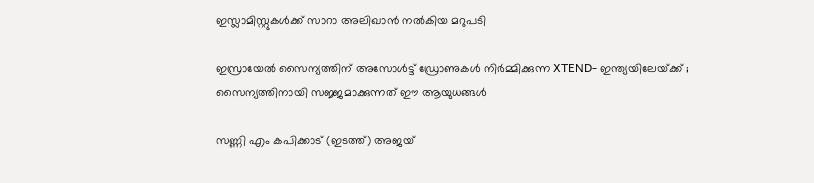ഇസ്ലാമിസ്റ്റുകൾക്ക് സാറാ അലിഖാൻ നൽകിയ മറുപടി

ഇസ്രായേൽ സൈന്യത്തിന് അസോൾട്ട് ഡ്രോണുകൾ നിർമ്മിക്കുന്ന XTEND- ഇന്ത്യയിലേയ്‌ക്ക് ; സൈന്യത്തിനായി സജ്ജമാക്കുന്നത് ഈ ആയുധങ്ങൾ

സണ്ണി എം കപിക്കാട് (ഇടത്ത്) അജയ്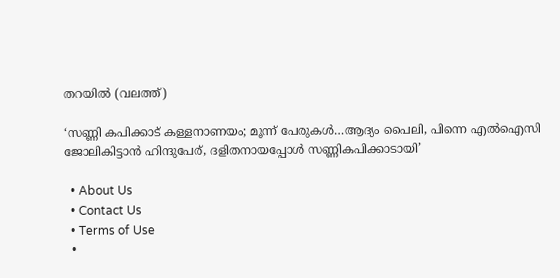തറയില്‍ (വലത്ത്)

‘സണ്ണി കപിക്കാട് കള്ളനാണയം; മൂന്ന് പേരുകള്‍…ആദ്യം പൈലി, പിന്നെ എല്‍ഐസി ജോലികിട്ടാന്‍ ഹിന്ദുപേര്, ദളിതനായപ്പോള്‍ സണ്ണികപിക്കാടായി’

  • About Us
  • Contact Us
  • Terms of Use
  •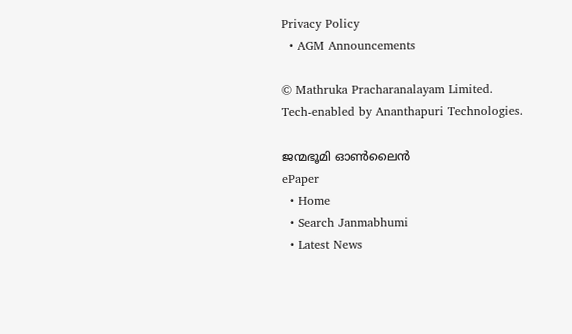Privacy Policy
  • AGM Announcements

© Mathruka Pracharanalayam Limited.
Tech-enabled by Ananthapuri Technologies.

ജന്മഭൂമി ഓണ്‍ലൈന്‍
ePaper
  • Home
  • Search Janmabhumi
  • Latest News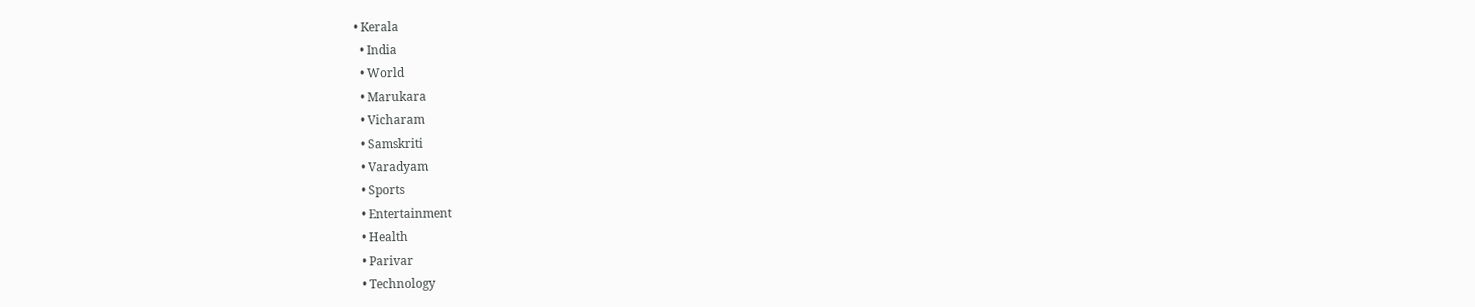• Kerala
  • India
  • World
  • Marukara
  • Vicharam
  • Samskriti
  • Varadyam
  • Sports
  • Entertainment
  • Health
  • Parivar
  • Technology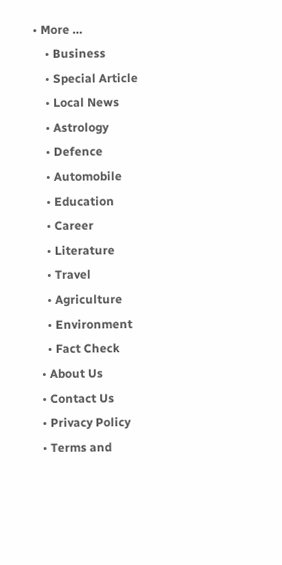• More …
    • Business
    • Special Article
    • Local News
    • Astrology
    • Defence
    • Automobile
    • Education
    • Career
    • Literature
    • Travel
    • Agriculture
    • Environment
    • Fact Check
  • About Us
  • Contact Us
  • Privacy Policy
  • Terms and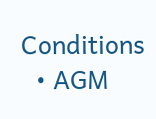Conditions
  • AGM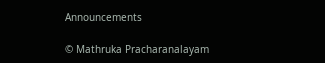Announcements

© Mathruka Pracharanalayam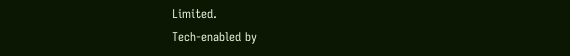Limited.
Tech-enabled by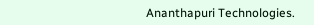Ananthapuri Technologies.